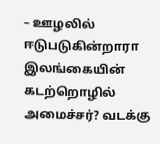– ஊழலில் ஈடுபடுகின்றாரா இலங்கையின் கடற்றொழில் அமைச்சர்? வடக்கு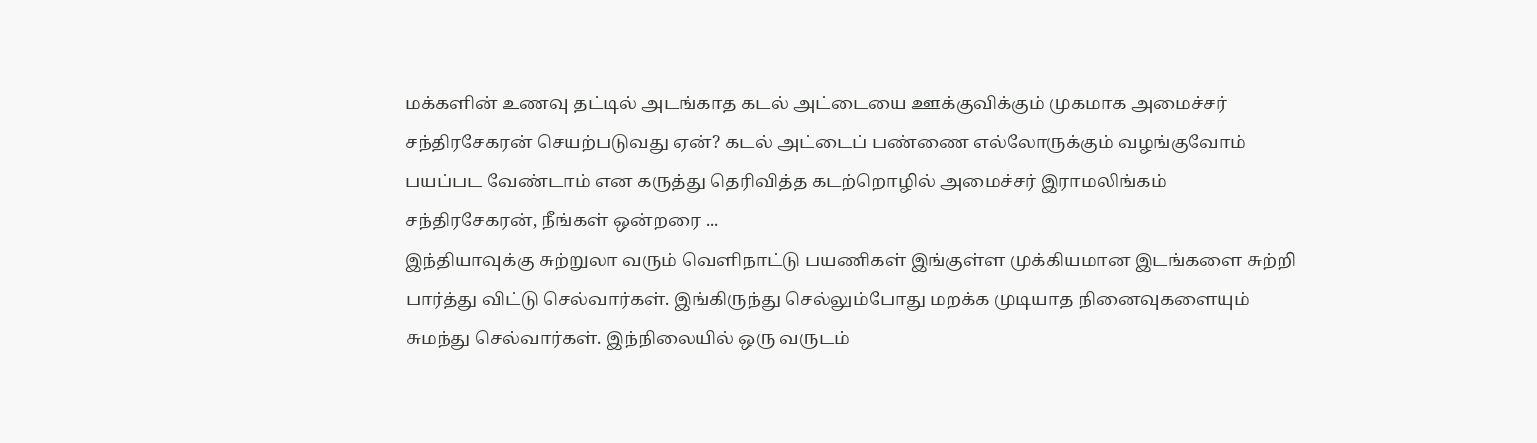மக்களின் உணவு தட்டில் அடங்காத கடல் அட்டையை ஊக்குவிக்கும் முகமாக அமைச்சர் சந்திரசேகரன் செயற்படுவது ஏன்? கடல் அட்டைப் பண்ணை எல்லோருக்கும் வழங்குவோம் பயப்பட வேண்டாம் என கருத்து தெரிவித்த கடற்றொழில் அமைச்சர் இராமலிங்கம் சந்திரசேகரன், நீங்கள் ஒன்றரை ...
இந்தியாவுக்கு சுற்றுலா வரும் வெளிநாட்டு பயணிகள் இங்குள்ள முக்கியமான இடங்களை சுற்றி பார்த்து விட்டு செல்வார்கள். இங்கிருந்து செல்லும்போது மறக்க முடியாத நினைவுகளையும் சுமந்து செல்வார்கள். இந்நிலையில் ஒரு வருடம்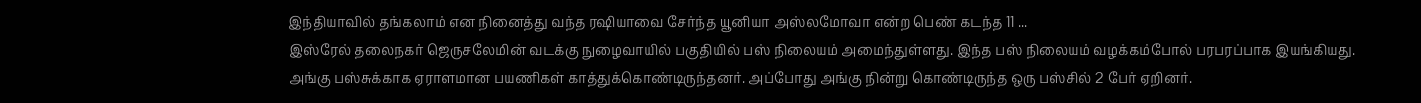இந்தியாவில் தங்கலாம் என நினைத்து வந்த ரஷியாவை சேர்ந்த யூனியா அஸ்லமோவா என்ற பெண் கடந்த 11 ...
இஸ்ரேல் தலைநகர் ஜெருசலேமின் வடக்கு நுழைவாயில் பகுதியில் பஸ் நிலையம் அமைந்துள்ளது. இந்த பஸ் நிலையம் வழக்கம்போல் பரபரப்பாக இயங்கியது. அங்கு பஸ்சுக்காக ஏராளமான பயணிகள் காத்துக்கொண்டிருந்தனர். அப்போது அங்கு நின்று கொண்டிருந்த ஒரு பஸ்சில் 2 பேர் ஏறினர்.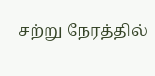சற்று நேரத்தில்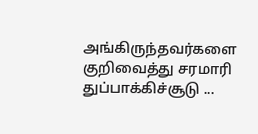அங்கிருந்தவர்களை குறிவைத்து சரமாரி துப்பாக்கிச்சூடு ...